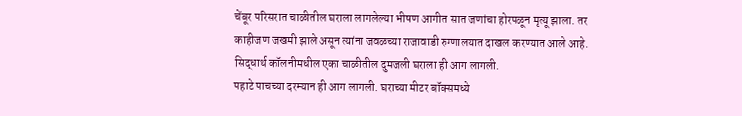चेंबूर परिसरात चाळीतील घराला लागलेल्या भीषण आगीत सात जणांचा होरपळून मृत्यू झाला. तर काहीजण जखमी झाले असून त्यांना जवळच्या राजावाडी रुग्णालयात दाखल करण्यात आले आहे. सिद्धार्थ कॉलनीमधील एका चाळीतील दुमजली घराला ही आग लागली.
पहाटे पाचच्या दरम्यान ही आग लागली. घराच्या मीटर बॉक्समध्ये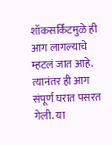शॉकसर्किटमुळे ही आग लागल्याचे म्हटलं जात आहे. त्यानंतर ही आग संपूर्ण घरात पसरत गेली. या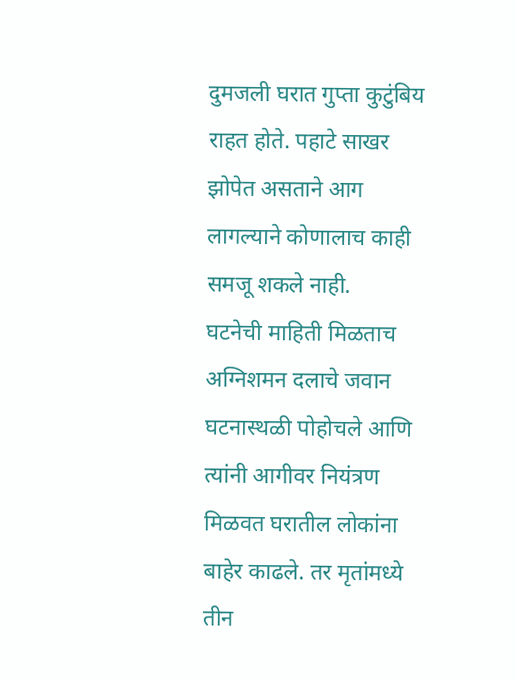दुमजली घरात गुप्ता कुटुंबिय राहत होते. पहाटे साखर झोपेत असताने आग लागल्याने कोणालाच काही समजू शकले नाही.
घटनेची माहिती मिळताच अग्निशमन दलाचे जवान घटनास्थळी पोहोचले आणि त्यांनी आगीवर नियंत्रण मिळवत घरातील लोकांना बाहेर काढले. तर मृतांमध्ये तीन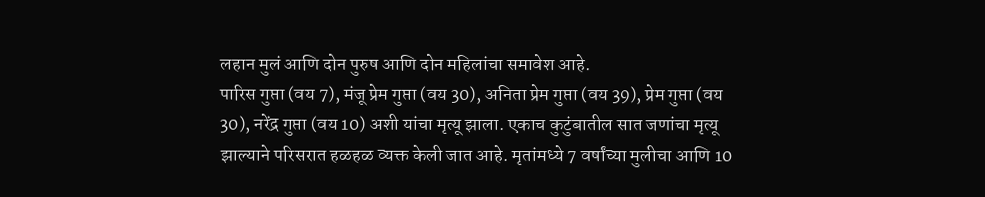लहान मुलं आणि दोन पुरुष आणि दोन महिलांचा समावेश आहे.
पारिस गुप्ता (वय 7), मंजू प्रेम गुप्ता (वय 30), अनिता प्रेम गुप्ता (वय 39), प्रेम गुप्ता (वय 30), नरेंद्र गुप्ता (वय 10) अशी यांचा मृत्यू झाला. एकाच कुटुंबातील सात जणांचा मृत्यू झाल्याने परिसरात हळहळ व्यक्त केली जात आहे. मृतांमध्ये 7 वर्षांच्या मुलीचा आणि 10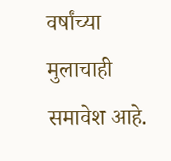वर्षांच्या मुलाचाही समावेश आहे.